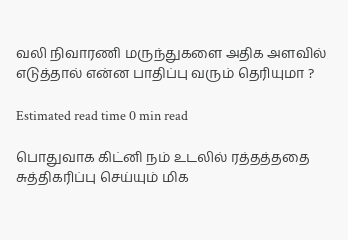வலி நிவாரணி மருந்துகளை அதிக அளவில் எடுத்தால் என்ன பாதிப்பு வரும் தெரியுமா ?

Estimated read time 0 min read

பொதுவாக கிட்னி நம் உடலில் ரத்தத்ததை சுத்திகரிப்பு செய்யும் மிக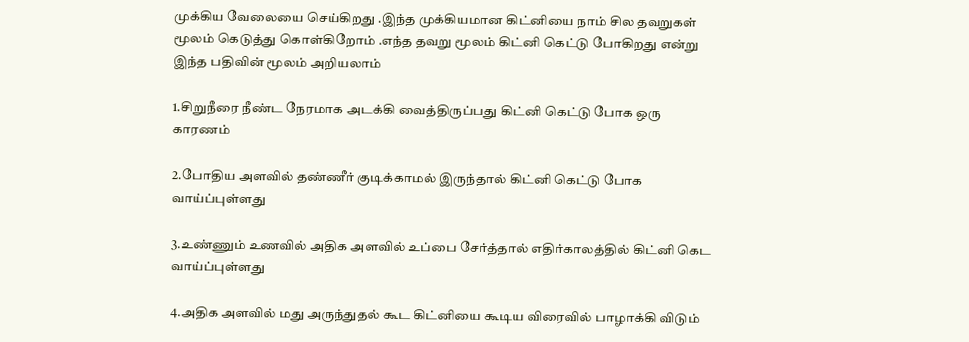முக்கிய வேலையை செய்கிறது .இந்த முக்கியமான கிட்னியை நாம் சில தவறுகள் மூலம் கெடுத்து கொள்கிறோம் .எந்த தவறு மூலம் கிட்னி கெட்டு போகிறது என்று இந்த பதிவின் மூலம் அறியலாம்

1.சிறுநீரை நீண்ட நேரமாக அடக்கி வைத்திருப்பது கிட்னி கெட்டு போக ஒரு காரணம்

2.போதிய அளவில் தண்ணீர் குடிக்காமல் இருந்தால் கிட்னி கெட்டு போக வாய்ப்புள்ளது

3.உண்ணும் உணவில் அதிக அளவில் உப்பை சேர்த்தால் எதிர்காலத்தில் கிட்னி கெட வாய்ப்புள்ளது

4.அதிக அளவில் மது அருந்துதல் கூட கிட்னியை கூடிய விரைவில் பாழாக்கி விடும்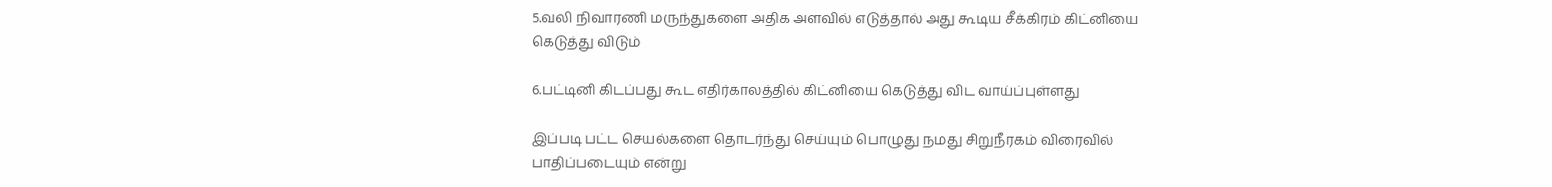5.வலி நிவாரணி மருந்துகளை அதிக அளவில் எடுத்தால் அது கூடிய சீக்கிரம் கிட்னியை கெடுத்து விடும்

6.பட்டினி கிடப்பது கூட எதிர்காலத்தில் கிட்னியை கெடுத்து விட வாய்ப்புள்ளது

இப்படி பட்ட செயல்களை தொடர்ந்து செய்யும் பொழுது நமது சிறுநீரகம் விரைவில் பாதிப்படையும் என்று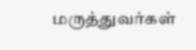மருத்துவர்கள்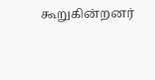கூறுகின்றனர்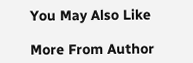You May Also Like

More From Author